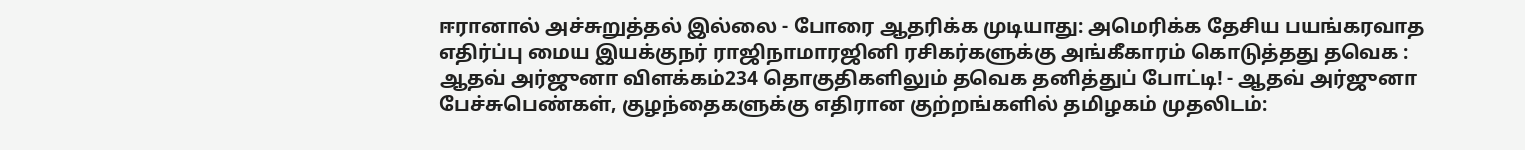ஈரானால் அச்சுறுத்தல் இல்லை - போரை ஆதரிக்க முடியாது: அமெரிக்க தேசிய பயங்கரவாத எதிர்ப்பு மைய இயக்குநர் ராஜிநாமாரஜினி ரசிகர்களுக்கு அங்கீகாரம் கொடுத்தது தவெக : ஆதவ் அர்ஜுனா விளக்கம்234 தொகுதிகளிலும் தவெக தனித்துப் போட்டி! - ஆதவ் அர்ஜுனா பேச்சுபெண்கள், குழந்தைகளுக்கு எதிரான குற்றங்களில் தமிழகம் முதலிடம்: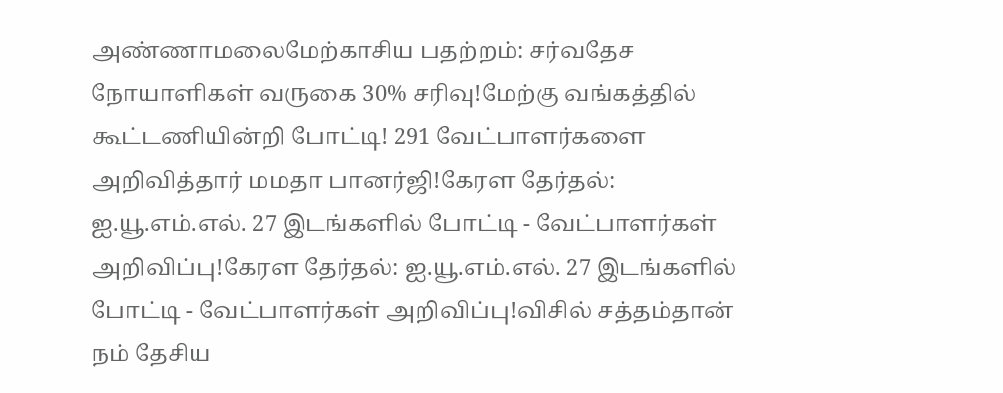அண்ணாமலைமேற்காசிய பதற்றம்: சர்வதேச நோயாளிகள் வருகை 30% சரிவு!மேற்கு வங்கத்தில் கூட்டணியின்றி போட்டி! 291 வேட்பாளர்களை அறிவித்தார் மமதா பானர்ஜி!கேரள தேர்தல்: ஐ.யூ.எம்.எல். 27 இடங்களில் போட்டி - வேட்பாளர்கள் அறிவிப்பு!கேரள தேர்தல்: ஐ.யூ.எம்.எல். 27 இடங்களில் போட்டி - வேட்பாளர்கள் அறிவிப்பு!விசில் சத்தம்தான் நம் தேசிய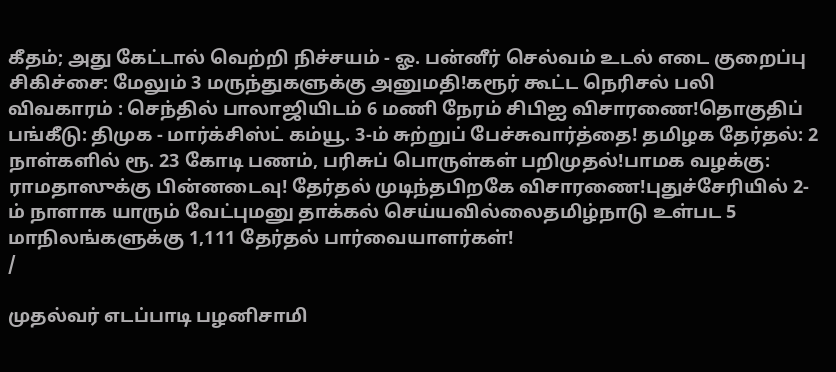கீதம்; அது கேட்டால் வெற்றி நிச்சயம் - ஓ. பன்னீர் செல்வம் உடல் எடை குறைப்பு சிகிச்சை: மேலும் 3 மருந்துகளுக்கு அனுமதி!கரூர் கூட்ட நெரிசல் பலி விவகாரம் : செந்தில் பாலாஜியிடம் 6 மணி நேரம் சிபிஐ விசாரணை!தொகுதிப் பங்கீடு: திமுக - மார்க்சிஸ்ட் கம்யூ. 3-ம் சுற்றுப் பேச்சுவார்த்தை! தமிழக தேர்தல்: 2 நாள்களில் ரூ. 23 கோடி பணம், பரிசுப் பொருள்கள் பறிமுதல்!பாமக வழக்கு: ராமதாஸுக்கு பின்னடைவு! தேர்தல் முடிந்தபிறகே விசாரணை!புதுச்சேரியில் 2-ம் நாளாக யாரும் வேட்புமனு தாக்கல் செய்யவில்லைதமிழ்நாடு உள்பட 5 மாநிலங்களுக்கு 1,111 தேர்தல் பார்வையாளர்கள்!
/

முதல்வர் எடப்பாடி பழனிசாமி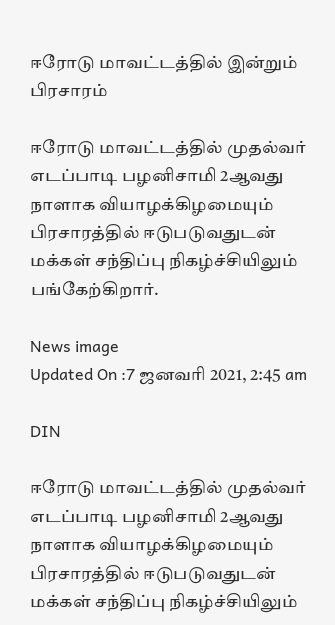ஈரோடு மாவட்டத்தில் இன்றும் பிரசாரம்

ஈரோடு மாவட்டத்தில் முதல்வர் எடப்பாடி பழனிசாமி 2ஆவது நாளாக வியாழக்கிழமையும் பிரசாரத்தில் ஈடுபடுவதுடன் மக்கள் சந்திப்பு நிகழ்ச்சியிலும் பங்கேற்கிறார்.

News image
Updated On :7 ஜனவரி 2021, 2:45 am

DIN

ஈரோடு மாவட்டத்தில் முதல்வர் எடப்பாடி பழனிசாமி 2ஆவது நாளாக வியாழக்கிழமையும் பிரசாரத்தில் ஈடுபடுவதுடன் மக்கள் சந்திப்பு நிகழ்ச்சியிலும்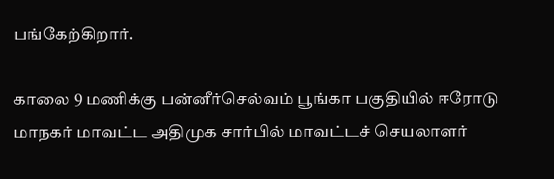பங்கேற்கிறார்.

காலை 9 மணிக்கு பன்னீர்செல்வம் பூங்கா பகுதியில் ஈரோடு மாநகர் மாவட்ட அதிமுக சார்பில் மாவட்டச் செயலாளர்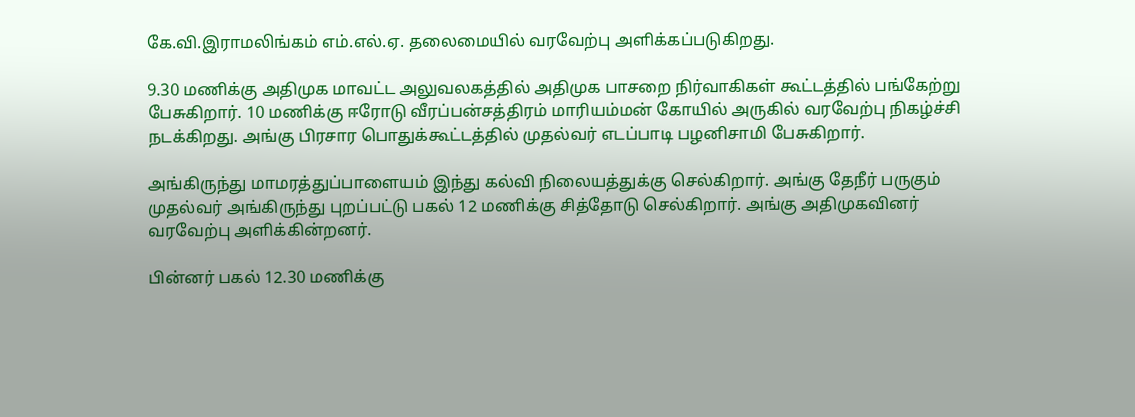கே.வி.இராமலிங்கம் எம்.எல்.ஏ. தலைமையில் வரவேற்பு அளிக்கப்படுகிறது.

9.30 மணிக்கு அதிமுக மாவட்ட அலுவலகத்தில் அதிமுக பாசறை நிர்வாகிகள் கூட்டத்தில் பங்கேற்று பேசுகிறார். 10 மணிக்கு ஈரோடு வீரப்பன்சத்திரம் மாரியம்மன் கோயில் அருகில் வரவேற்பு நிகழ்ச்சி நடக்கிறது. அங்கு பிரசார பொதுக்கூட்டத்தில் முதல்வர் எடப்பாடி பழனிசாமி பேசுகிறார்.

அங்கிருந்து மாமரத்துப்பாளையம் இந்து கல்வி நிலையத்துக்கு செல்கிறார். அங்கு தேநீர் பருகும் முதல்வர் அங்கிருந்து புறப்பட்டு பகல் 12 மணிக்கு சித்தோடு செல்கிறார். அங்கு அதிமுகவினர் வரவேற்பு அளிக்கின்றனர்.

பின்னர் பகல் 12.30 மணிக்கு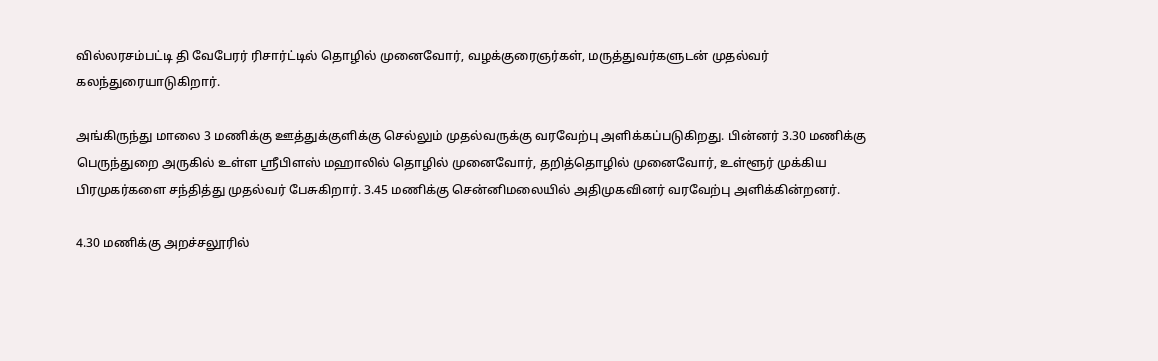வில்லரசம்பட்டி தி வேபேரர் ரிசார்ட்டில் தொழில் முனைவோர், வழக்குரைஞர்கள், மருத்துவர்களுடன் முதல்வர் கலந்துரையாடுகிறார்.

அங்கிருந்து மாலை 3 மணிக்கு ஊத்துக்குளிக்கு செல்லும் முதல்வருக்கு வரவேற்பு அளிக்கப்படுகிறது. பின்னர் 3.30 மணிக்கு பெருந்துறை அருகில் உள்ள ஸ்ரீபிளஸ் மஹாலில் தொழில் முனைவோர், தறித்தொழில் முனைவோர், உள்ளூர் முக்கிய பிரமுகர்களை சந்தித்து முதல்வர் பேசுகிறார். 3.45 மணிக்கு சென்னிமலையில் அதிமுகவினர் வரவேற்பு அளிக்கின்றனர்.

4.30 மணிக்கு அறச்சலூரில்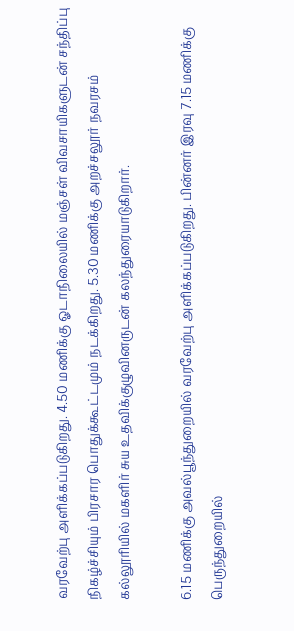வரவேற்பு அளிக்கப்படுகிறது. 4.50 மணிக்கு ஓடாநிலையில் மஞ்சள் விவசாயிகளுடன் சந்திப்பு நிகழ்ச்சியும் பிரசார பொதுக்கூட்டமும் நடக்கிறது. 5.30 மணிக்கு அறச்சலூர் நவரசம் கல்லூரியில் மகளிர் சுய உதவிக்குழுவினருடன் கலந்துரையாடுகிறார்.

6.15 மணிக்கு அவல்பூந்துறையில் வரவேற்பு அளிக்கப்படுகிறது. பின்னர் இரவு 7.15 மணிக்கு பெருந்துறையில்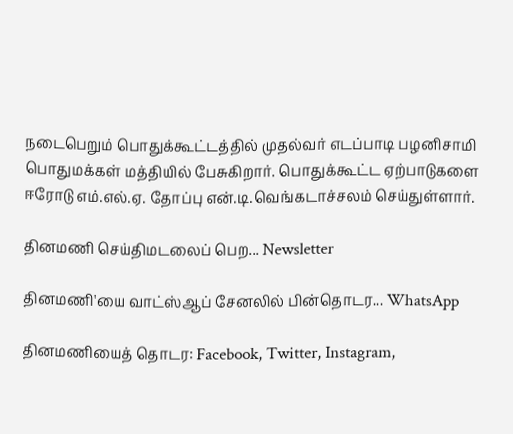நடைபெறும் பொதுக்கூட்டத்தில் முதல்வர் எடப்பாடி பழனிசாமி பொதுமக்கள் மத்தியில் பேசுகிறார். பொதுக்கூட்ட ஏற்பாடுகளை ஈரோடு எம்.எல்.ஏ. தோப்பு என்.டி.வெங்கடாச்சலம் செய்துள்ளார்.

தினமணி செய்திமடலைப் பெற... Newsletter

தினமணி'யை வாட்ஸ்ஆப் சேனலில் பின்தொடர... WhatsApp

தினமணியைத் தொடர: Facebook, Twitter, Instagram,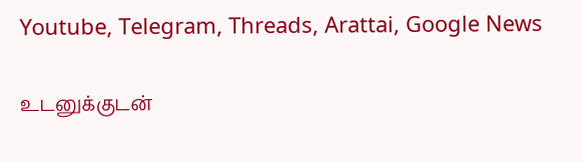Youtube, Telegram, Threads, Arattai, Google News

உடனுக்குடன்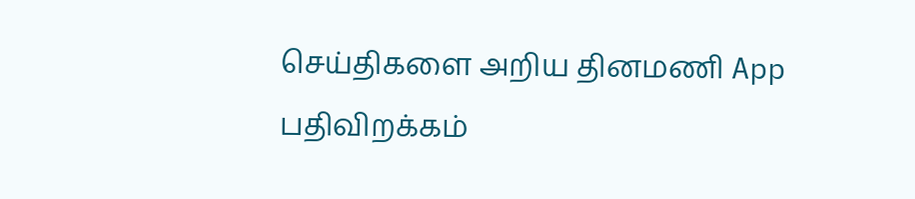செய்திகளை அறிய தினமணி App பதிவிறக்கம்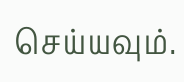செய்யவும்.